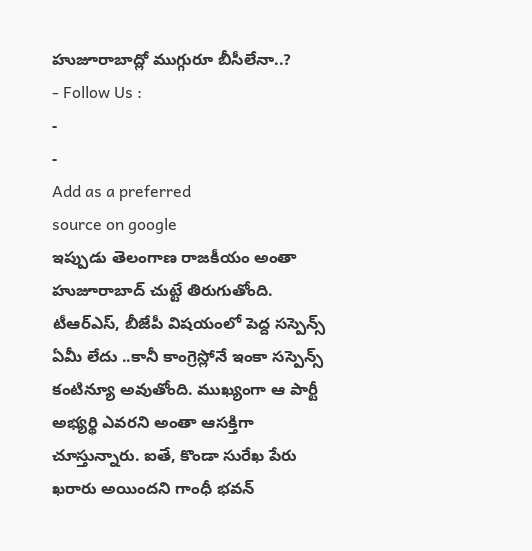హుజూరాబాద్లో ముగ్గురూ బీసీలేనా..?
- Follow Us :
-
-
Add as a preferred
source on google
ఇప్పుడు తెలంగాణ రాజకీయం అంతా హుజూరాబాద్ చుట్టే తిరుగుతోంది. టీఆర్ఎస్, బీజేపీ విషయంలో పెద్ద సస్పెన్స్ ఏమీ లేదు ..కానీ కాంగ్రెస్లోనే ఇంకా సస్పెన్స్ కంటిన్యూ అవుతోంది. ముఖ్యంగా ఆ పార్టీ అభ్యర్థి ఎవరని అంతా ఆసక్తిగా చూస్తున్నారు. ఐతే, కొండా సురేఖ పేరు ఖరారు అయిందని గాంధీ భవన్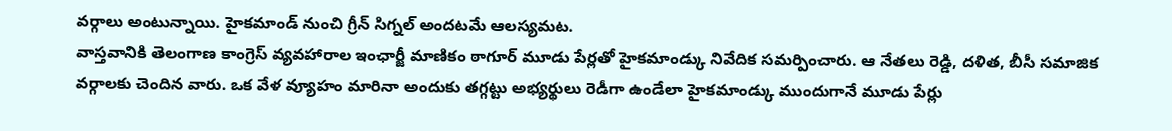వర్గాలు అంటున్నాయి. హైకమాండ్ నుంచి గ్రీన్ సిగ్నల్ అందటమే ఆలస్యమట.
వాస్తవానికి తెలంగాణ కాంగ్రెస్ వ్యవహారాల ఇంఛార్జీ మాణికం ఠాగూర్ మూడు పేర్లతో హైకమాండ్కు నివేదిక సమర్పించారు. ఆ నేతలు రెడ్డి, దళిత, బీసీ సమాజిక వర్గాలకు చెందిన వారు. ఒక వేళ వ్యూహం మారినా అందుకు తగ్గట్టు అభ్యర్థులు రెడీగా ఉండేలా హైకమాండ్కు ముందుగానే మూడు పేర్లు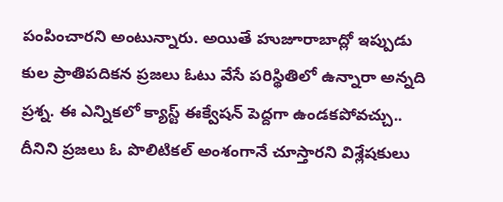పంపించారని అంటున్నారు. అయితే హుజూరాబాద్లో ఇప్పుడు కుల ప్రాతిపదికన ప్రజలు ఓటు వేసే పరిస్థితిలో ఉన్నారా అన్నది ప్రశ్న. ఈ ఎన్నికలో క్యాస్ట్ ఈక్వేషన్ పెద్దగా ఉండకపోవచ్చు.. దీనిని ప్రజలు ఓ పొలిటికల్ అంశంగానే చూస్తారని విశ్లేషకులు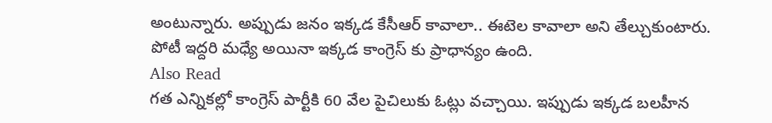అంటున్నారు. అప్పుడు జనం ఇక్కడ కేసీఆర్ కావాలా.. ఈటెల కావాలా అని తేల్చుకుంటారు. పోటీ ఇద్దరి మధ్యే అయినా ఇక్కడ కాంగ్రెస్ కు ప్రాధాన్యం ఉంది.
Also Read
గత ఎన్నికల్లో కాంగ్రెస్ పార్టీకి 60 వేల పైచిలుకు ఓట్లు వచ్చాయి. ఇప్పుడు ఇక్కడ బలహీన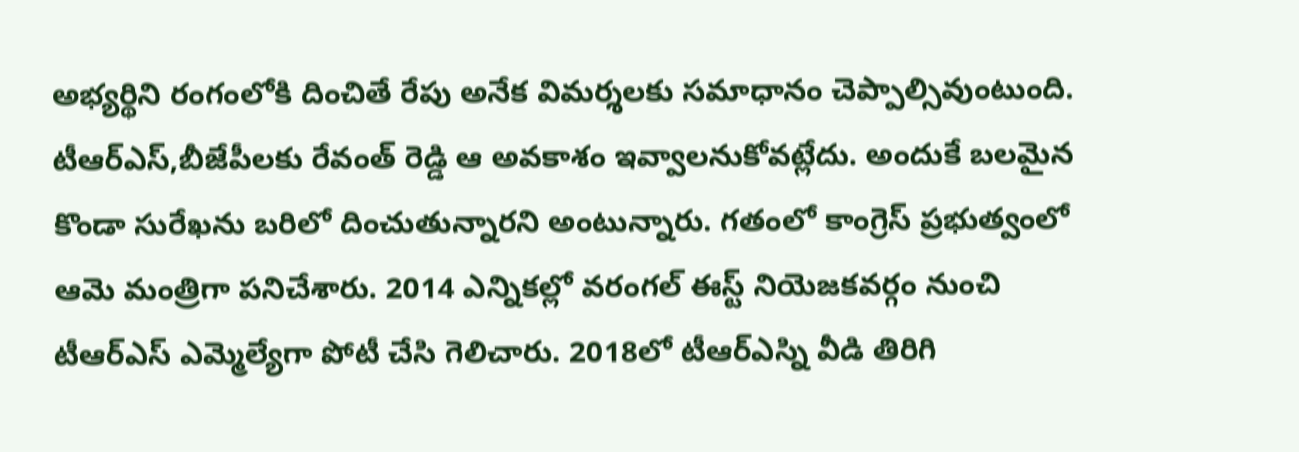అభ్యర్థిని రంగంలోకి దించితే రేపు అనేక విమర్శలకు సమాధానం చెప్పాల్సివుంటుంది. టీఆర్ఎస్,బీజేపీలకు రేవంత్ రెడ్డి ఆ అవకాశం ఇవ్వాలనుకోవట్లేదు. అందుకే బలమైన కొండా సురేఖను బరిలో దించుతున్నారని అంటున్నారు. గతంలో కాంగ్రెస్ ప్రభుత్వంలో ఆమె మంత్రిగా పనిచేశారు. 2014 ఎన్నికల్లో వరంగల్ ఈస్ట్ నియెజకవర్గం నుంచి టీఆర్ఎస్ ఎమ్మెల్యేగా పోటీ చేసి గెలిచారు. 2018లో టీఆర్ఎస్ని వీడి తిరిగి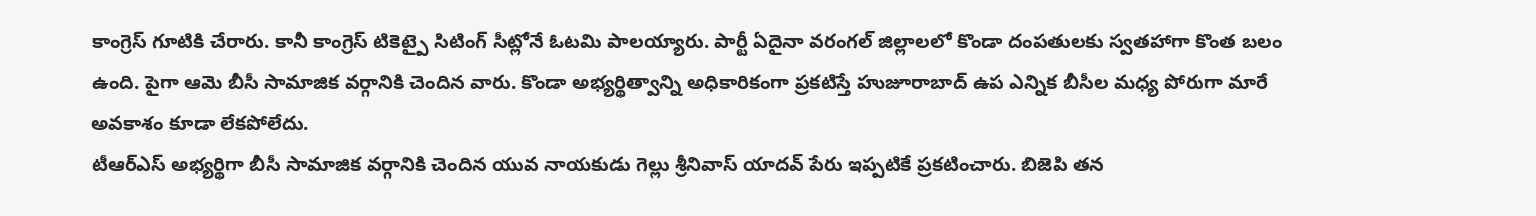కాంగ్రెస్ గూటికి చేరారు. కానీ కాంగ్రెస్ టికెట్పై సిటింగ్ సీట్లోనే ఓటమి పాలయ్యారు. పార్టీ ఏదైనా వరంగల్ జిల్లాలలో కొండా దంపతులకు స్వతహాగా కొంత బలం ఉంది. పైగా ఆమె బీసీ సామాజిక వర్గానికి చెందిన వారు. కొండా అభ్యర్థిత్వాన్ని అధికారికంగా ప్రకటిస్తే హుజూరాబాద్ ఉప ఎన్నిక బీసీల మధ్య పోరుగా మారే అవకాశం కూడా లేకపోలేదు.
టీఆర్ఎస్ అభ్యర్థిగా బీసీ సామాజిక వర్గానికి చెందిన యువ నాయకుడు గెల్లు శ్రీనివాస్ యాదవ్ పేరు ఇప్పటికే ప్రకటించారు. బిజెపి తన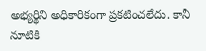అభ్యర్థిని అధికారికంగా ప్రకటించలేదు. కానీ నూటికి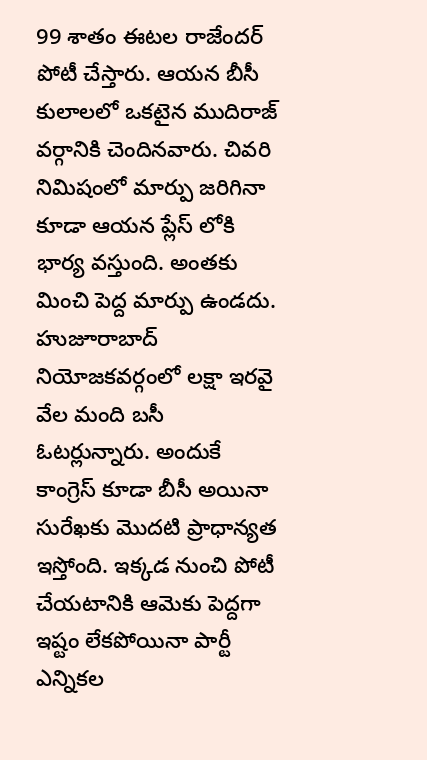99 శాతం ఈటల రాజేందర్ పోటీ చేస్తారు. ఆయన బీసీ కులాలలో ఒకటైన ముదిరాజ్ వర్గానికి చెందినవారు. చివరి నిమిషంలో మార్పు జరిగినా కూడా ఆయన ప్లేస్ లోకి భార్య వస్తుంది. అంతకు మించి పెద్ద మార్పు ఉండదు.
హుజూరాబాద్ నియోజకవర్గంలో లక్షా ఇరవై వేల మంది బసీ ఓటర్లున్నారు. అందుకే కాంగ్రెస్ కూడా బీసీ అయినా సురేఖకు మొదటి ప్రాధాన్యత ఇస్తోంది. ఇక్కడ నుంచి పోటీ చేయటానికి ఆమెకు పెద్దగా ఇష్టం లేకపోయినా పార్టీ ఎన్నికల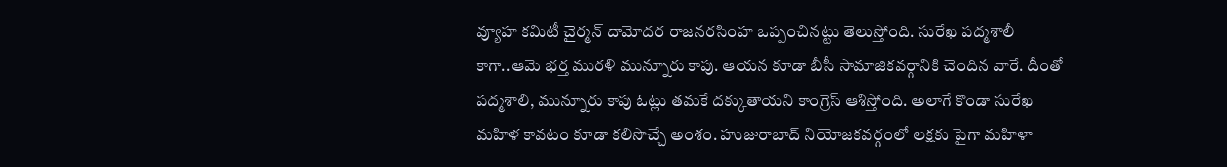వ్యూహ కమిటీ చైర్మన్ దామోదర రాజనరసింహ ఒప్పంచినట్టు తెలుస్తోంది. సురేఖ పద్మశాలీ కాగా..ఆమె భర్త మురళి మున్నూరు కాపు. ఆయన కూడా బీసీ సామాజికవర్గానికి చెందిన వారే. దీంతో పద్మశాలి, మున్నూరు కాపు ఓట్లు తమకే దక్కుతాయని కాంగ్రెస్ ఆశిస్తోంది. అలాగే కొండా సురేఖ మహిళ కావటం కూడా కలిసొచ్చే అంశం. హుజురాబాద్ నియోజకవర్గంలో లక్షకు పైగా మహిళా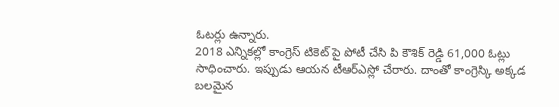ఓటర్లు ఉన్నారు.
2018 ఎన్నికల్లో కాంగ్రెస్ టికెట్ పై పోటీ చేసి పి కౌశిక్ రెడ్డి 61,000 ఓట్లు సాధించారు. ఇప్పుడు ఆయన టీఆర్ఎస్లో చేరారు. దాంతో కాంగ్రెస్కి అక్కడ బలమైన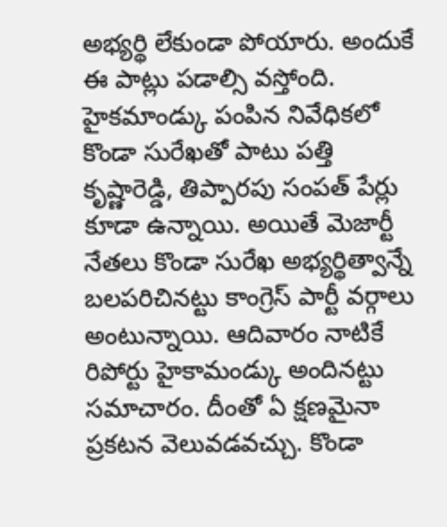అభ్యర్థి లేకుండా పోయారు. అందుకే ఈ పాట్లు పడాల్సి వస్తోంది. హైకమాండ్కు పంపిన నివేధికలో కొండా సురేఖతో పాటు పత్తి కృష్ణారెడ్డి, తిప్పారపు సంపత్ పేర్లు కూడా ఉన్నాయి. అయితే మెజార్టీ నేతలు కొండా సురేఖ అభ్యర్థిత్వాన్నే బలపరిచినట్టు కాంగ్రెస్ పార్టీ వర్గాలు అంటున్నాయి. ఆదివారం నాటికే రిపోర్టు హైకామండ్కు అందినట్టు సమాచారం. దీంతో ఏ క్షణమైనా ప్రకటన వెలువడవచ్చు. కొండా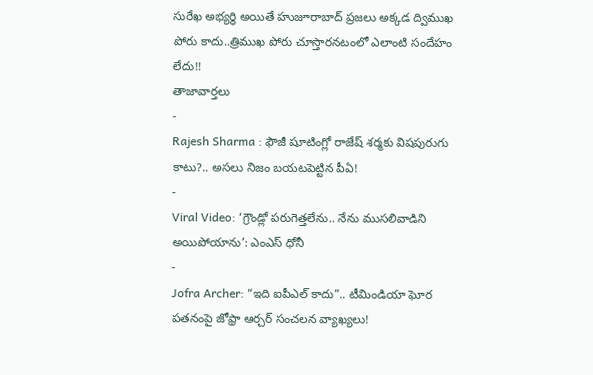సురేఖ అభ్యర్థి అయితే హుజూరాబాద్ ప్రజలు అక్కడ ద్విముఖ పోరు కాదు..త్రిముఖ పోరు చూస్తారనటంలో ఎలాంటి సందేహం లేదు!!
తాజావార్తలు
-
Rajesh Sharma : ఫౌజీ షూటింగ్లో రాజేష్ శర్మకు విషపురుగు కాటు?.. అసలు నిజం బయటపెట్టిన పీఏ!
-
Viral Video: ‘గ్రౌండ్లో పరుగెత్తలేను.. నేను ముసలివాడిని అయిపోయాను’: ఎంఎస్ ధోనీ
-
Jofra Archer: “ఇది ఐపీఎల్ కాదు”.. టీమిండియా ఘోర పతనంపై జోఫ్రా ఆర్చర్ సంచలన వ్యాఖ్యలు!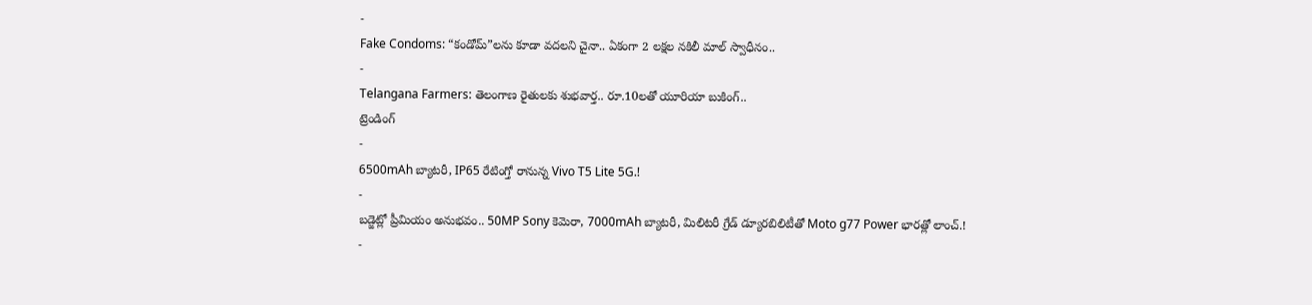-
Fake Condoms: “కండోమ్”లను కూడా వదలని చైనా.. ఏకంగా 2 లక్షల నకిలీ మాల్ స్వాధీనం..
-
Telangana Farmers: తెలంగాణ రైతులకు శుభవార్త.. రూ.10లతో యూరియా బుకింగ్..
ట్రెండింగ్
-
6500mAh బ్యాటరీ, IP65 రేటింగ్తో రానున్న Vivo T5 Lite 5G.!
-
బడ్జెట్లో ప్రీమియం అనుభవం.. 50MP Sony కెమెరా, 7000mAh బ్యాటరీ, మిలిటరీ గ్రేడ్ డ్యూరబిలిటీతో Moto g77 Power భారత్లో లాంచ్.!
-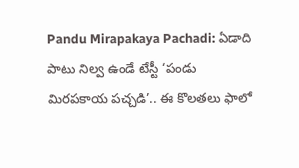Pandu Mirapakaya Pachadi: ఏడాది పాటు నిల్వ ఉండే టేస్టీ ‘పండు మిరపకాయ పచ్చడి’.. ఈ కొలతలు ఫాలో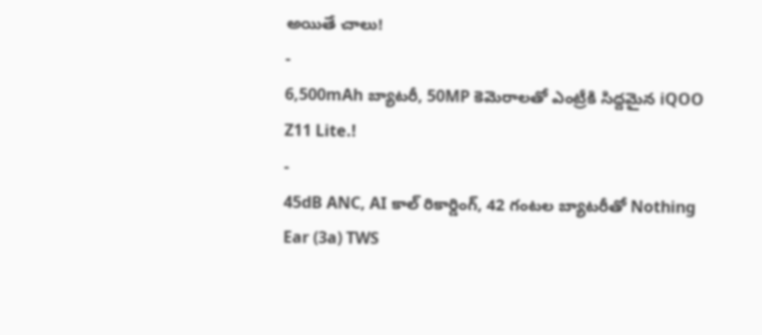అయితే చాలు!
-
6,500mAh బ్యాటరీ, 50MP కెమెరాలతో ఎంట్రీకి సిద్దమైన iQOO Z11 Lite.!
-
45dB ANC, AI కాల్ రికార్డింగ్, 42 గంటల బ్యాటరీతో Nothing Ear (3a) TWS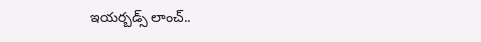ఇయర్బడ్స్ లాంచ్..